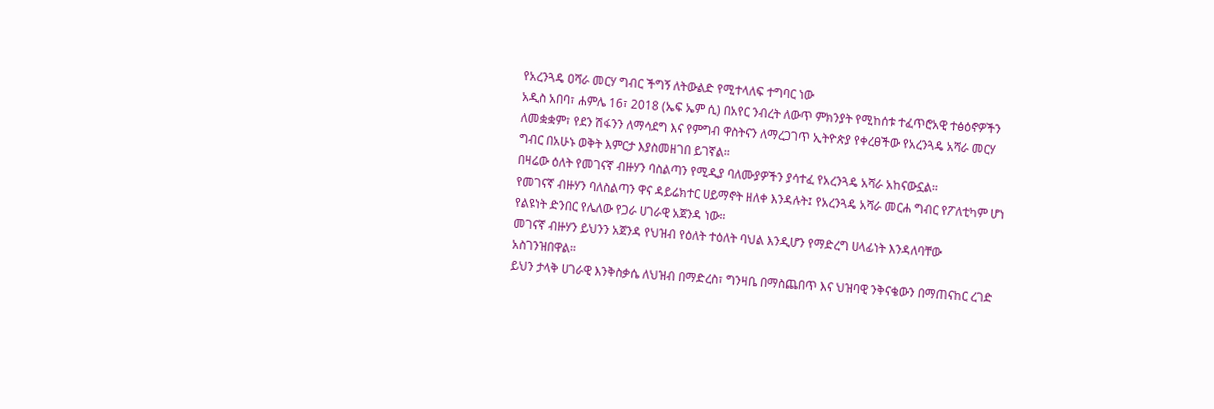የአረንጓዴ ዐሻራ መርሃ ግብር ችግኝ ለትውልድ የሚተላለፍ ተግባር ነው
አዲስ አበባ፣ ሐምሌ 16፣ 2018 (ኤፍ ኤም ሲ) በአየር ንብረት ለውጥ ምክንያት የሚከሰቱ ተፈጥሮአዊ ተፅዕኖዎችን ለመቋቋም፣ የደን ሽፋንን ለማሳደግ እና የምግብ ዋስትናን ለማረጋገጥ ኢትዮጵያ የቀረፀችው የአረንጓዴ አሻራ መርሃ ግብር በአሁኑ ወቅት እምርታ እያስመዘገበ ይገኛል።
በዛሬው ዕለት የመገናኛ ብዙሃን ባስልጣን የሚዲያ ባለሙያዎችን ያሳተፈ የአረንጓዴ አሻራ አከናውኗል።
የመገናኛ ብዙሃን ባለስልጣን ዋና ዳይሬክተር ሀይማኖት ዘለቀ እንዳሉት፤ የአረንጓዴ አሻራ መርሐ ግብር የፖለቲካም ሆነ የልዩነት ድንበር የሌለው የጋራ ሀገራዊ አጀንዳ ነው።
መገናኛ ብዙሃን ይህንን አጀንዳ የህዝብ የዕለት ተዕለት ባህል እንዲሆን የማድረግ ሀላፊነት እንዳለባቸው አስገንዝበዋል።
ይህን ታላቅ ሀገራዊ እንቅስቃሴ ለህዝብ በማድረስ፣ ግንዛቤ በማስጨበጥ እና ህዝባዊ ንቅናቄውን በማጠናከር ረገድ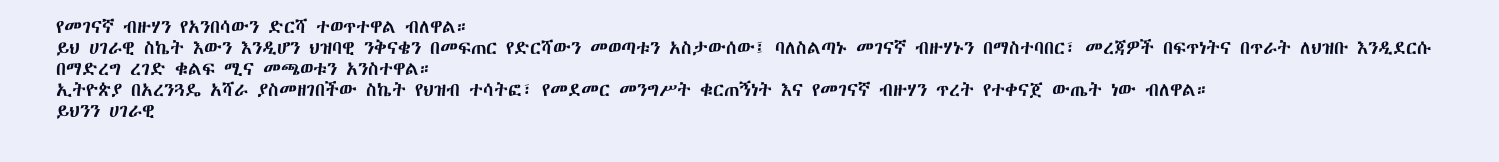የመገናኛ ብዙሃን የአንበሳውን ድርሻ ተወጥተዋል ብለዋል።
ይህ ሀገራዊ ስኬት እውን እንዲሆን ህዝባዊ ንቅናቄን በመፍጠር የድርሻውን መወጣቱን አስታውሰው፤ ባለስልጣኑ መገናኛ ብዙሃኑን በማስተባበር፣ መረጃዎች በፍጥነትና በጥራት ለህዝቡ እንዲደርሱ በማድረግ ረገድ ቁልፍ ሚና መጫወቱን አንስተዋል።
ኢትዮጵያ በአረንጓዴ አሻራ ያስመዘገበችው ስኬት የህዝብ ተሳትፎ፣ የመደመር መንግሥት ቁርጠኝነት እና የመገናኛ ብዙሃን ጥረት የተቀናጀ ውጤት ነው ብለዋል።
ይህንን ሀገራዊ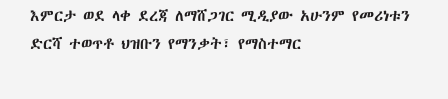እምርታ ወደ ላቀ ደረጃ ለማሸጋገር ሚዲያው አሁንም የመሪነቱን ድርሻ ተወጥቶ ህዝቡን የማንቃት፣ የማስተማር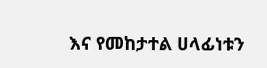እና የመከታተል ሀላፊነቱን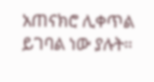አጠናክሮ ሊቀጥል ይገባል ነው ያሉት።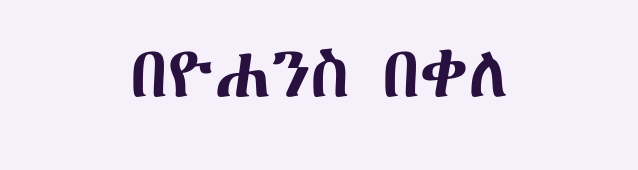በዮሐንስ በቀለ